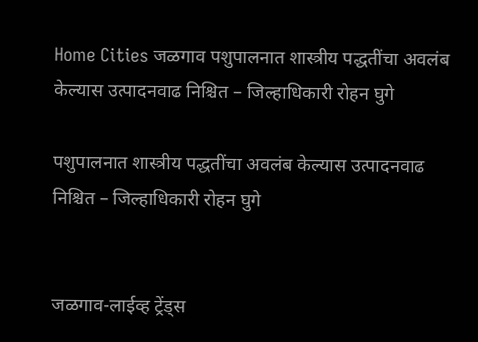Home Cities जळगाव पशुपालनात शास्त्रीय पद्धतींचा अवलंब केल्यास उत्पादनवाढ निश्चित – जिल्हाधिकारी रोहन घुगे

पशुपालनात शास्त्रीय पद्धतींचा अवलंब केल्यास उत्पादनवाढ निश्चित – जिल्हाधिकारी रोहन घुगे


जळगाव-लाईव्ह ट्रेंड्स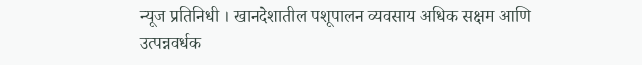न्यूज प्रतिनिधी । खानदेशातील पशूपालन व्यवसाय अधिक सक्षम आणि उत्पन्नवर्धक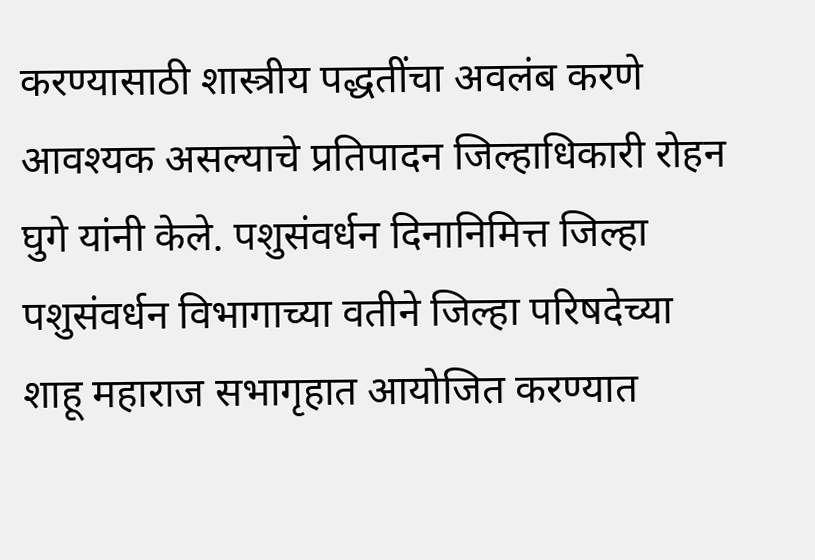करण्यासाठी शास्त्रीय पद्धतींचा अवलंब करणे आवश्यक असल्याचे प्रतिपादन जिल्हाधिकारी रोहन घुगे यांनी केले. पशुसंवर्धन दिनानिमित्त जिल्हा पशुसंवर्धन विभागाच्या वतीने जिल्हा परिषदेच्या शाहू महाराज सभागृहात आयोजित करण्यात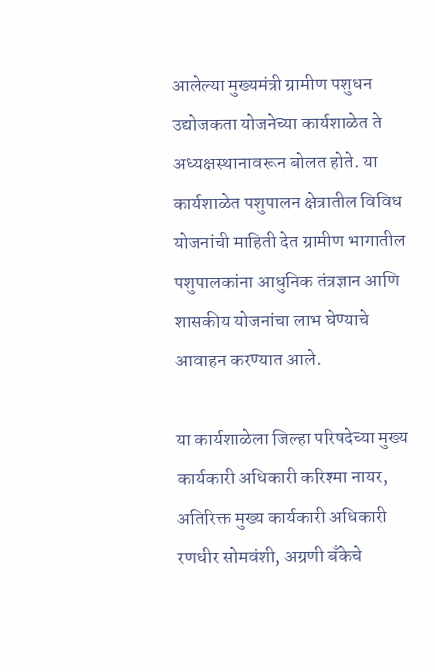आलेल्या मुख्यमंत्री ग्रामीण पशुधन उद्योजकता योजनेच्या कार्यशाळेत ते अध्यक्षस्थानावरून बोलत होते. या कार्यशाळेत पशुपालन क्षेत्रातील विविध योजनांची माहिती देत ग्रामीण भागातील पशुपालकांना आधुनिक तंत्रज्ञान आणि शासकीय योजनांचा लाभ घेण्याचे आवाहन करण्यात आले.

या कार्यशाळेला जिल्हा परिषदेच्या मुख्य कार्यकारी अधिकारी करिश्मा नायर, अतिरिक्त मुख्य कार्यकारी अधिकारी रणधीर सोमवंशी, अग्रणी बँकेचे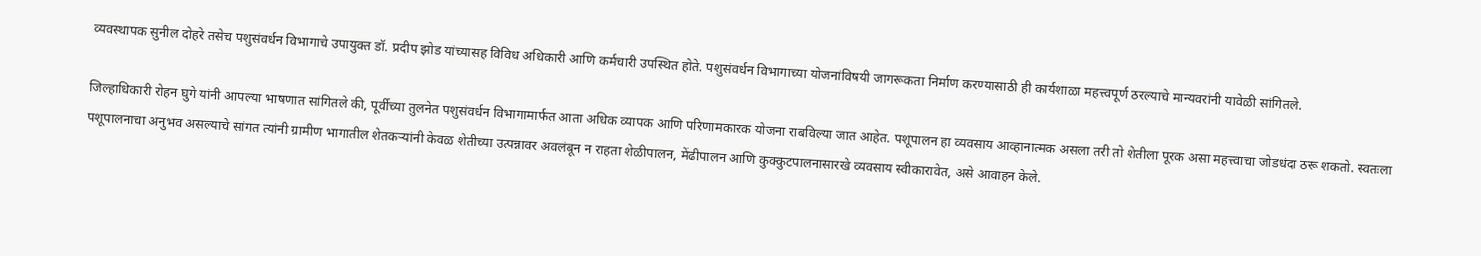व्यवस्थापक सुनील दोहरे तसेच पशुसंवर्धन विभागाचे उपायुक्त डॉ. प्रदीप झोड यांच्यासह विविध अधिकारी आणि कर्मचारी उपस्थित होते. पशुसंवर्धन विभागाच्या योजनांविषयी जागरूकता निर्माण करण्यासाठी ही कार्यशाळा महत्त्वपूर्ण ठरल्याचे मान्यवरांनी यावेळी सांगितले.

जिल्हाधिकारी रोहन घुगे यांनी आपल्या भाषणात सांगितले की, पूर्वीच्या तुलनेत पशुसंवर्धन विभागामार्फत आता अधिक व्यापक आणि परिणामकारक योजना राबविल्या जात आहेत. पशूपालन हा व्यवसाय आव्हानात्मक असला तरी तो शेतीला पूरक असा महत्त्वाचा जोडधंदा ठरू शकतो. स्वतःला पशूपालनाचा अनुभव असल्याचे सांगत त्यांनी ग्रामीण भागातील शेतकऱ्यांनी केवळ शेतीच्या उत्पन्नावर अवलंबून न राहता शेळीपालन, मेंढीपालन आणि कुक्कुटपालनासारखे व्यवसाय स्वीकारावेत, असे आवाहन केले.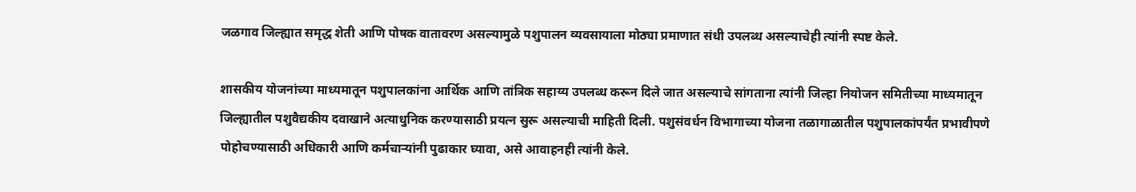जळगाव जिल्ह्यात समृद्ध शेती आणि पोषक वातावरण असल्यामुळे पशुपालन व्यवसायाला मोठ्या प्रमाणात संधी उपलब्ध असल्याचेही त्यांनी स्पष्ट केले.

शासकीय योजनांच्या माध्यमातून पशुपालकांना आर्थिक आणि तांत्रिक सहाय्य उपलब्ध करून दिले जात असल्याचे सांगताना त्यांनी जिल्हा नियोजन समितीच्या माध्यमातून जिल्ह्यातील पशुवैद्यकीय दवाखाने अत्याधुनिक करण्यासाठी प्रयत्न सुरू असल्याची माहिती दिली. पशुसंवर्धन विभागाच्या योजना तळागाळातील पशुपालकांपर्यंत प्रभावीपणे पोहोचण्यासाठी अधिकारी आणि कर्मचाऱ्यांनी पुढाकार घ्यावा, असे आवाहनही त्यांनी केले.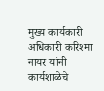मुख्य कार्यकारी अधिकारी करिश्मा नायर यांनी कार्यशाळेचे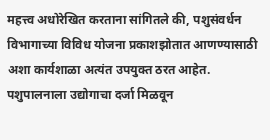महत्त्व अधोरेखित करताना सांगितले की, पशुसंवर्धन विभागाच्या विविध योजना प्रकाशझोतात आणण्यासाठी अशा कार्यशाळा अत्यंत उपयुक्त ठरत आहेत. पशुपालनाला उद्योगाचा दर्जा मिळवून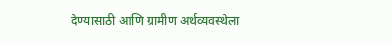देण्यासाठी आणि ग्रामीण अर्थव्यवस्थेला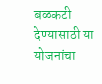बळकटी देण्यासाठी या योजनांचा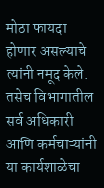मोठा फायदा होणार असल्याचे त्यांनी नमूद केले. तसेच विभागातील सर्व अधिकारी आणि कर्मचाऱ्यांनी या कार्यशाळेचा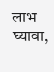लाभ घ्यावा,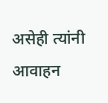असेही त्यांनी आवाहन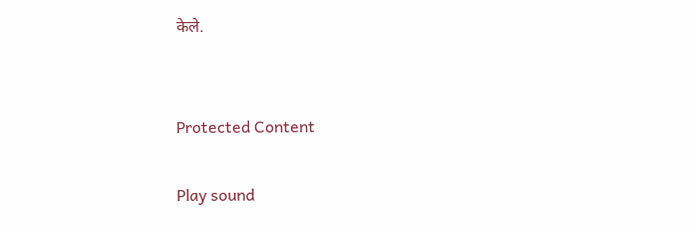केले.


Protected Content

Play sound